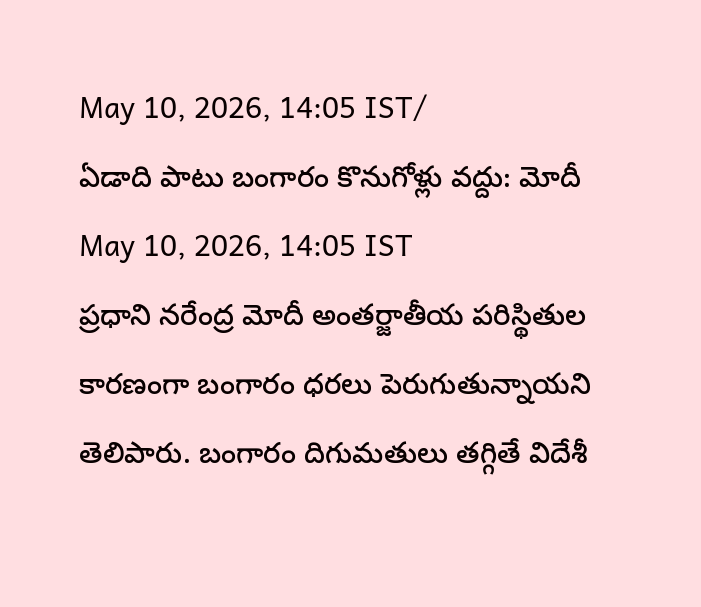May 10, 2026, 14:05 IST/
ఏడాది పాటు బంగారం కొనుగోళ్లు వద్దు: మోదీ
May 10, 2026, 14:05 IST
ప్రధాని నరేంద్ర మోదీ అంతర్జాతీయ పరిస్థితుల కారణంగా బంగారం ధరలు పెరుగుతున్నాయని తెలిపారు. బంగారం దిగుమతులు తగ్గితే విదేశీ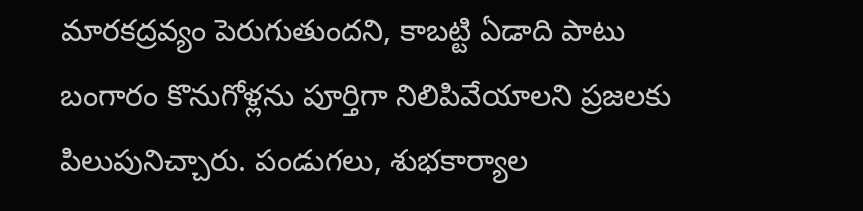మారకద్రవ్యం పెరుగుతుందని, కాబట్టి ఏడాది పాటు బంగారం కొనుగోళ్లను పూర్తిగా నిలిపివేయాలని ప్రజలకు పిలుపునిచ్చారు. పండుగలు, శుభకార్యాల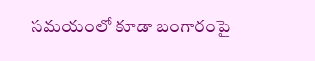సమయంలో కూడా బంగారంపై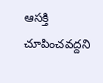ఆసక్తి చూపించవద్దని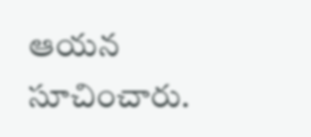ఆయన సూచించారు.